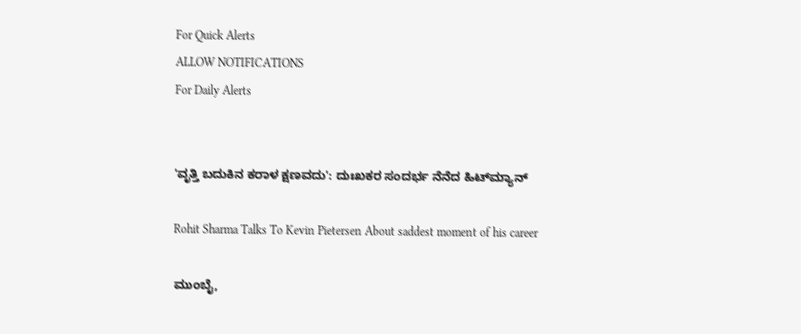For Quick Alerts
ALLOW NOTIFICATIONS
For Daily Alerts


'ವೃತ್ತಿ ಬದುಕಿನ ಕರಾಳ ಕ್ಷಣವದು': ದುಃಖಕರ ಸಂದರ್ಭ ನೆನೆದ ಹಿಟ್‌ಮ್ಯಾನ್

Rohit Sharma Talks To Kevin Pietersen About saddest moment of his career

ಮುಂಬೈ,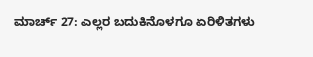ಮಾರ್ಚ್ 27: ಎಲ್ಲರ ಬದುಕಿನೊಳಗೂ ಏರಿಳಿತಗಳು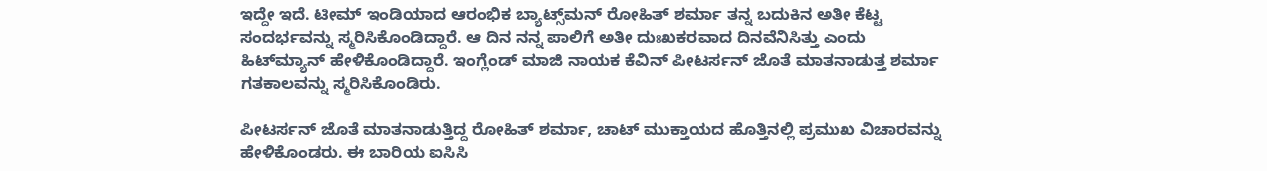ಇದ್ದೇ ಇದೆ. ಟೀಮ್ ಇಂಡಿಯಾದ ಆರಂಭಿಕ ಬ್ಯಾಟ್ಸ್‌ಮನ್ ರೋಹಿತ್ ಶರ್ಮಾ ತನ್ನ ಬದುಕಿನ ಅತೀ ಕೆಟ್ಟ ಸಂದರ್ಭವನ್ನು ಸ್ಮರಿಸಿಕೊಂಡಿದ್ದಾರೆ. ಆ ದಿನ ನನ್ನ ಪಾಲಿಗೆ ಅತೀ ದುಃಖಕರವಾದ ದಿನವೆನಿಸಿತ್ತು ಎಂದು ಹಿಟ್‌ಮ್ಯಾನ್ ಹೇಳಿಕೊಂಡಿದ್ದಾರೆ. ಇಂಗ್ಲೆಂಡ್ ಮಾಜಿ ನಾಯಕ ಕೆವಿನ್ ಪೀಟರ್ಸನ್ ಜೊತೆ ಮಾತನಾಡುತ್ತ ಶರ್ಮಾ ಗತಕಾಲವನ್ನು ಸ್ಮರಿಸಿಕೊಂಡಿರು.

ಪೀಟರ್ಸನ್ ಜೊತೆ ಮಾತನಾಡುತ್ತಿದ್ದ ರೋಹಿತ್ ಶರ್ಮಾ, ಚಾಟ್ ಮುಕ್ತಾಯದ ಹೊತ್ತಿನಲ್ಲಿ ಪ್ರಮುಖ ವಿಚಾರವನ್ನು ಹೇಳಿಕೊಂಡರು. ಈ ಬಾರಿಯ ಐಸಿಸಿ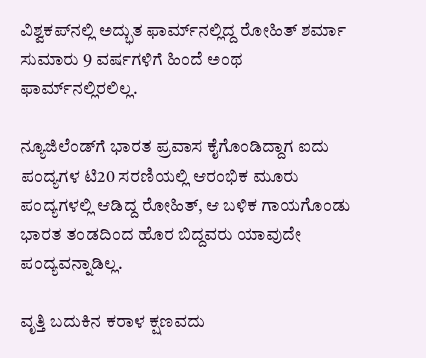ವಿಶ್ವಕಪ್‌ನಲ್ಲಿ ಅದ್ಭುತ ಫಾರ್ಮ್‌ನಲ್ಲಿದ್ದ ರೋಹಿತ್‌ ಶರ್ಮಾ ಸುಮಾರು 9 ವರ್ಷಗಳಿಗೆ ಹಿಂದೆ ಅಂಥ ಫಾರ್ಮ್‌ನಲ್ಲಿರಲಿಲ್ಲ.

ನ್ಯೂಜಿಲೆಂಡ್‌ಗೆ ಭಾರತ ಪ್ರವಾಸ ಕೈಗೊಂಡಿದ್ದಾಗ ಐದು ಪಂದ್ಯಗಳ ಟಿ20 ಸರಣಿಯಲ್ಲಿ ಆರಂಭಿಕ ಮೂರು ಪಂದ್ಯಗಳಲ್ಲಿ ಆಡಿದ್ದ ರೋಹಿತ್, ಆ ಬಳಿಕ ಗಾಯಗೊಂಡು ಭಾರತ ತಂಡದಿಂದ ಹೊರ ಬಿದ್ದವರು ಯಾವುದೇ ಪಂದ್ಯವನ್ನಾಡಿಲ್ಲ.

ವೃತ್ತಿ ಬದುಕಿನ ಕರಾಳ ಕ್ಷಣವದು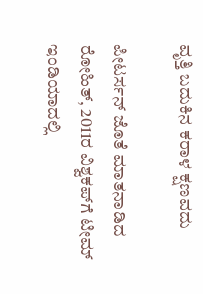ವೃತ್ತಿ ಬದುಕಿನ ಕರಾಳ ಕ್ಷಣವದು

ಪೀಟರ್ಸನ್ ಜೊತೆ ಮಾತನಾಡಿದ ರೋಹಿತ್, 2011ರ ವಿಶ್ವಕಪ್‌ಗೆ ಟೀಮ್ ಇಂಡಿಯಾದಲ್ಲಿ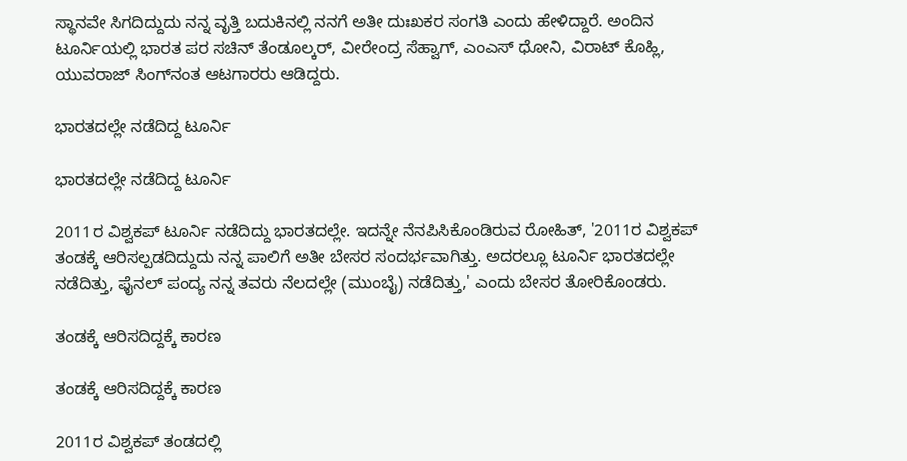ಸ್ಥಾನವೇ ಸಿಗದಿದ್ದುದು ನನ್ನ ವೃತ್ತಿ ಬದುಕಿನಲ್ಲಿ ನನಗೆ ಅತೀ ದುಃಖಕರ ಸಂಗತಿ ಎಂದು ಹೇಳಿದ್ದಾರೆ. ಅಂದಿನ ಟೂರ್ನಿಯಲ್ಲಿ ಭಾರತ ಪರ ಸಚಿನ್ ತೆಂಡೂಲ್ಕರ್, ವೀರೇಂದ್ರ ಸೆಹ್ವಾಗ್, ಎಂಎಸ್ ಧೋನಿ, ವಿರಾಟ್ ಕೊಹ್ಲಿ, ಯುವರಾಜ್ ಸಿಂಗ್‌ನಂತ ಆಟಗಾರರು ಆಡಿದ್ದರು.

ಭಾರತದಲ್ಲೇ ನಡೆದಿದ್ದ ಟೂರ್ನಿ

ಭಾರತದಲ್ಲೇ ನಡೆದಿದ್ದ ಟೂರ್ನಿ

2011ರ ವಿಶ್ವಕಪ್‌ ಟೂರ್ನಿ ನಡೆದಿದ್ದು ಭಾರತದಲ್ಲೇ. ಇದನ್ನೇ ನೆನಪಿಸಿಕೊಂಡಿರುವ ರೋಹಿತ್, '2011ರ ವಿಶ್ವಕಪ್‌ ತಂಡಕ್ಕೆ ಆರಿಸಲ್ಪಡದಿದ್ದುದು ನನ್ನ ಪಾಲಿಗೆ ಅತೀ ಬೇಸರ ಸಂದರ್ಭವಾಗಿತ್ತು. ಅದರಲ್ಲೂ ಟೂರ್ನಿ ಭಾರತದಲ್ಲೇ ನಡೆದಿತ್ತು, ಫೈನಲ್ ಪಂದ್ಯ ನನ್ನ ತವರು ನೆಲದಲ್ಲೇ (ಮುಂಬೈ) ನಡೆದಿತ್ತು,' ಎಂದು ಬೇಸರ ತೋರಿಕೊಂಡರು.

ತಂಡಕ್ಕೆ ಆರಿಸದಿದ್ದಕ್ಕೆ ಕಾರಣ

ತಂಡಕ್ಕೆ ಆರಿಸದಿದ್ದಕ್ಕೆ ಕಾರಣ

2011ರ ವಿಶ್ವಕಪ್‌ ತಂಡದಲ್ಲಿ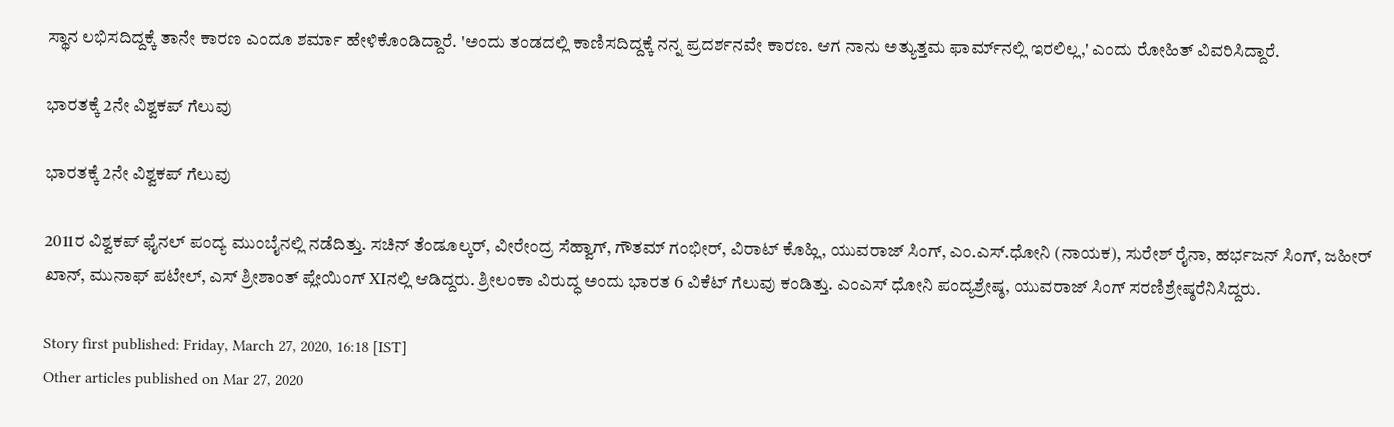ಸ್ಥಾನ ಲಭಿಸದಿದ್ದಕ್ಕೆ ತಾನೇ ಕಾರಣ ಎಂದೂ ಶರ್ಮಾ ಹೇಳಿಕೊಂಡಿದ್ದಾರೆ. 'ಅಂದು ತಂಡದಲ್ಲಿ ಕಾಣಿಸದಿದ್ದಕ್ಕೆ ನನ್ನ ಪ್ರದರ್ಶನವೇ ಕಾರಣ. ಆಗ ನಾನು ಅತ್ಯುತ್ತಮ ಫಾರ್ಮ್‌ನಲ್ಲಿ ಇರಲಿಲ್ಲ,' ಎಂದು ರೋಹಿತ್ ವಿವರಿಸಿದ್ದಾರೆ.

ಭಾರತಕ್ಕೆ 2ನೇ ವಿಶ್ವಕಪ್ ಗೆಲುವು

ಭಾರತಕ್ಕೆ 2ನೇ ವಿಶ್ವಕಪ್ ಗೆಲುವು

2011ರ ವಿಶ್ವಕಪ್ ಫೈನಲ್ ಪಂದ್ಯ ಮುಂಬೈನಲ್ಲಿ ನಡೆದಿತ್ತು. ಸಚಿನ್ ತೆಂಡೂಲ್ಕರ್, ವೀರೇಂದ್ರ ಸೆಹ್ವಾಗ್, ಗೌತಮ್ ಗಂಭೀರ್, ವಿರಾಟ್ ಕೊಹ್ಲಿ, ಯುವರಾಜ್ ಸಿಂಗ್, ಎಂ.ಎಸ್.ಧೋನಿ (ನಾಯಕ), ಸುರೇಶ್ ರೈನಾ, ಹರ್ಭಜನ್ ಸಿಂಗ್, ಜಹೀರ್ ಖಾನ್, ಮುನಾಫ್ ಪಟೇಲ್, ಎಸ್ ಶ್ರೀಶಾಂತ್ ಪ್ಲೇಯಿಂಗ್‌ XIನಲ್ಲಿ ಆಡಿದ್ದರು. ಶ್ರೀಲಂಕಾ ವಿರುದ್ಧ ಅಂದು ಭಾರತ 6 ವಿಕೆಟ್ ಗೆಲುವು ಕಂಡಿತ್ತು. ಎಂಎಸ್ ಧೋನಿ ಪಂದ್ಯಶ್ರೇಷ್ಠ, ಯುವರಾಜ್ ಸಿಂಗ್ ಸರಣಿಶ್ರೇಷ್ಠರೆನಿಸಿದ್ದರು.

Story first published: Friday, March 27, 2020, 16:18 [IST]
Other articles published on Mar 27, 2020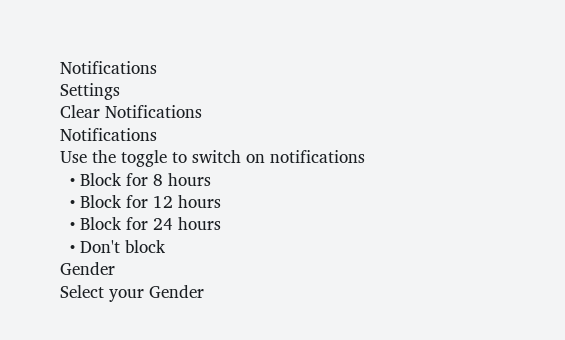Notifications
Settings
Clear Notifications
Notifications
Use the toggle to switch on notifications
  • Block for 8 hours
  • Block for 12 hours
  • Block for 24 hours
  • Don't block
Gender
Select your Gender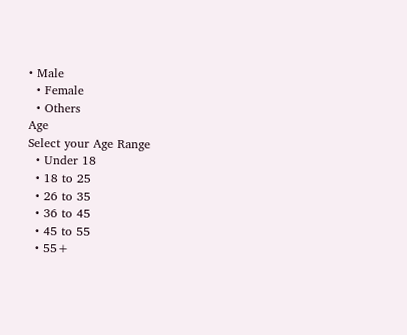• Male
  • Female
  • Others
Age
Select your Age Range
  • Under 18
  • 18 to 25
  • 26 to 35
  • 36 to 45
  • 45 to 55
  • 55+